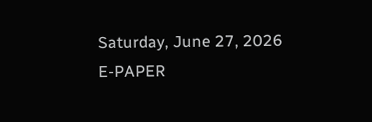Saturday, June 27, 2026
E-PAPER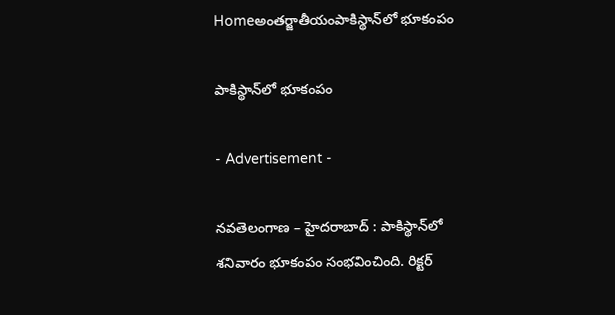Homeఅంతర్జాతీయంపాకిస్థాన్‌లో భూకంపం

పాకిస్థాన్‌లో భూకంపం

- Advertisement -

నవతెలంగాణ – హైదరాబాద్ : పాకిస్థాన్‌లో శనివారం భూకంపం సంభవించింది. రిక్టర్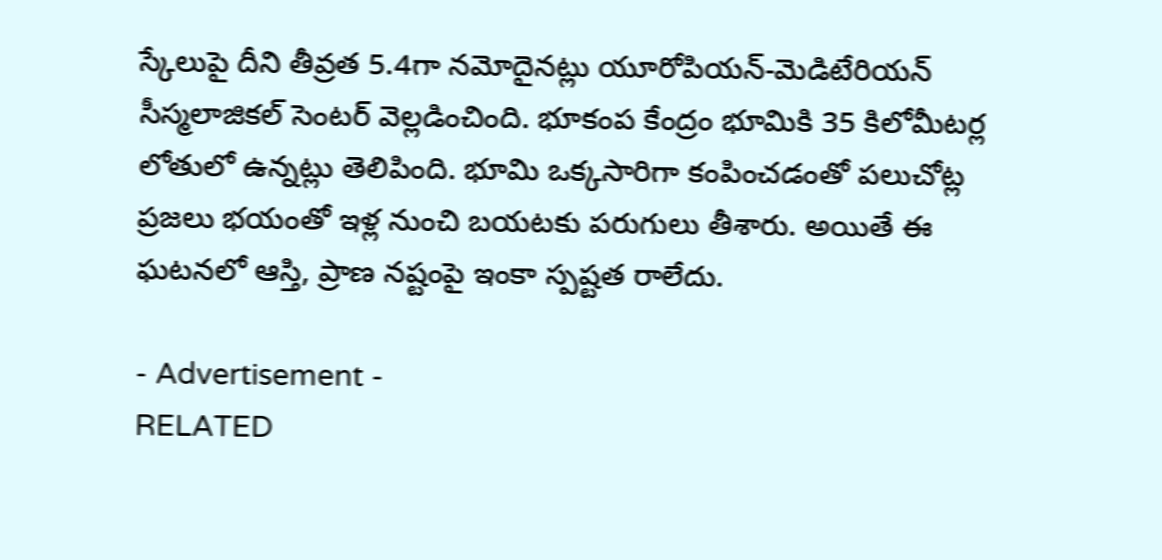స్కేలుపై దీని తీవ్రత 5.4గా నమోదైనట్లు యూరోపియన్-మెడిటేరియన్ సీస్మలాజికల్ సెంటర్ వెల్లడించింది. భూకంప కేంద్రం భూమికి 35 కిలోమీటర్ల లోతులో ఉన్నట్లు తెలిపింది. భూమి ఒక్కసారిగా కంపించడంతో పలుచోట్ల ప్రజలు భయంతో ఇళ్ల నుంచి బయటకు పరుగులు తీశారు. అయితే ఈ ఘటనలో ఆస్తి, ప్రాణ నష్టంపై ఇంకా స్పష్టత రాలేదు.

- Advertisement -
RELATED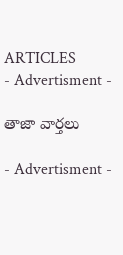ARTICLES
- Advertisment -

తాజా వార్తలు

- Advertisment -